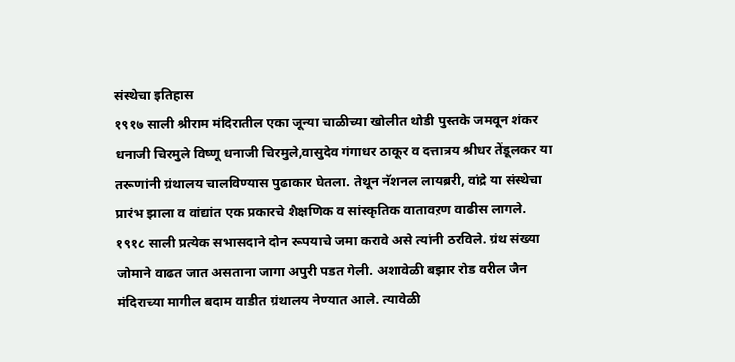संस्थेचा इतिहास
१९१७ साली श्रीराम मंदिरातील एका जून्या चाळीच्या खोलीत थोडी पुस्तके जमवून शंकर धनाजी चिरमुले विष्णू धनाजी चिरमुले,वासुदेव गंगाधर ठाकूर व दत्तात्रय श्रीधर तेंडूलकर या तरूणांनी ग्रंथालय चालविण्यास पुढाकार घेतला. तेथून नॅशनल लायब्ररी, वांद्रे या संस्थेचा प्रारंभ झाला व वांद्यांत एक प्रकारचे शैक्षणिक व सांस्कृतिक वातावऱण वाढीस लागले.
१९१८ साली प्रत्येक सभासदाने दोन रूपयाचे जमा करावे असे त्यांनी ठरविले. ग्रंथ संख्या जोमाने वाढत जात असताना जागा अपुरी पडत गेली. अशावेळी बझार रोड वरील जैन मंदिराच्या मागील बदाम वाडीत ग्रंथालय नेण्यात आले. त्यावेळी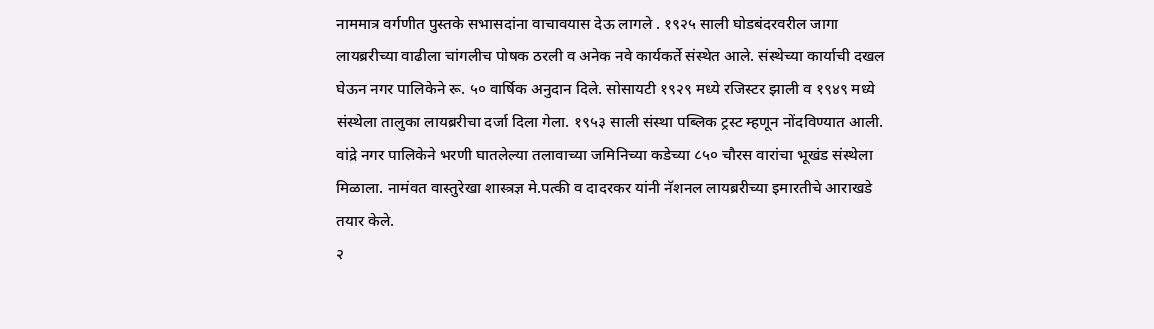नाममात्र वर्गणीत पुस्तके सभासदांना वाचावयास देऊ लागले . १९२५ साली घोडबंदरवरील जागा लायब्ररीच्या वाढीला चांगलीच पोषक ठरली व अनेक नवे कार्यकर्ते संस्थेत आले. संस्थेच्या कार्याची दखल घेऊन नगर पालिकेने रू. ५० वार्षिक अनुदान दिले. सोसायटी १९२९ मध्ये रजिस्टर झाली व १९४९ मध्ये संस्थेला तालुका लायब्ररीचा दर्जा दिला गेला. १९५३ साली संस्था पब्लिक ट्रस्ट म्हणून नोंदविण्यात आली.
वांद्रे नगर पालिकेने भरणी घातलेल्या तलावाच्या जमिनिच्या कडेच्या ८५० चौरस वारांचा भूखंड संस्थेला मिळाला. नामंवत वास्तुरेखा शास्त्रज्ञ मे.पत्की व दादरकर यांनी नॅशनल लायब्ररीच्या इमारतीचे आराखडे तयार केले.
२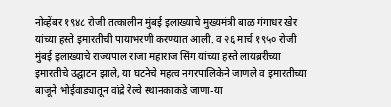नोव्हेंबर १९४८ रोजी तत्कालीन मुंबई इलाख्याचे मुख्यमंत्री बाळ गंगाधर खेर यांच्या हस्ते इमारतीची पायाभरणी करण्यात आली. व २६ मार्च १९५० रोजी मुंबई इलाख्याचे राज्यपाल राजा महाराज सिंग यांच्या हस्ते लायब्ररीच्या इमारतीचे उद्घाटन झाले, या घटनेचे महत्व नगरपालिकेने जाणले व इमारतीच्या बाजूने भोईवाड्यातून वांद्रे रेल्वे स्थानकाकडे जाणा-या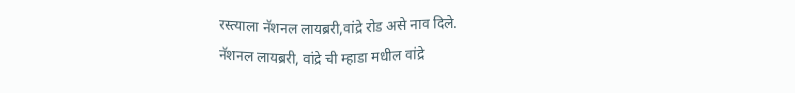रस्त्याला नॅशनल लायब्ररी,वांद्रे रोड असे नाव दिले.
नॅशनल लायब्ररी, वांद्रे ची म्हाडा मधील वांद्रे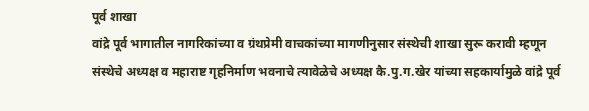पूर्व शाखा
वांद्रे पूर्व भागातील नागरिकांच्या व ग्रंथप्रेमी वाचकांच्या मागणीनुसार संस्थेची शाखा सुरू करावी म्हणून संस्थेचे अध्यक्ष व महाराष्ट गृहनिर्माण भवनाचे त्यावेळेचे अध्यक्ष कै.पु.ग.खेर यांच्या सहकार्यामुळे वांद्रे पूर्व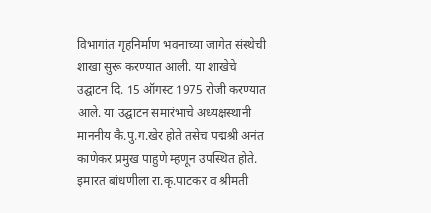विभागांत गृहनिर्माण भवनाच्या जागेत संस्थेची शाखा सुरू करण्यात आली. या शाखेचे उद्घाटन दि. 15 ऑगस्ट 1975 रोजी करण्यात आले. या उद्घाटन समारंभाचे अध्यक्षस्थानी माननीय कै.पु.ग.खेर होते तसेच पद्मश्री अनंत काणेकर प्रमुख पाहुणे म्हणून उपस्थित होते.
इमारत बांधणीला रा.कृ.पाटकर व श्रीमती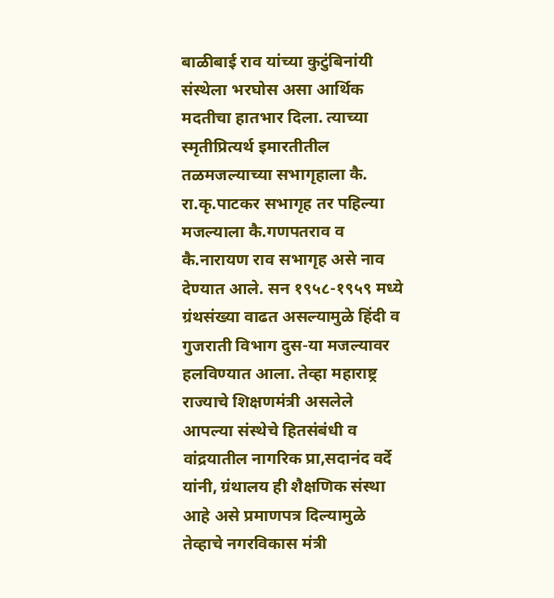बाळीबाई राव यांच्या कुटुंबिनांयी संस्थेला भरघोस असा आर्थिक मदतीचा हातभार दिला. त्याच्या स्मृतीप्रित्यर्थ इमारतीतील तळमजल्याच्या सभागृहाला कै. रा.कृ.पाटकर सभागृह तर पहिल्या मजल्याला कै.गणपतराव व कै.नारायण राव सभागृह असे नाव देण्यात आले. सन १९५८-१९५९ मध्ये ग्रंथसंख्या वाढत असल्यामुळे हिंदी व गुजराती विभाग दुस-या मजल्यावर हलविण्यात आला. तेव्हा महाराष्ट्र राज्याचे शिक्षणमंत्री असलेले आपल्या संस्थेचे हितसंबंधी व वांद्रयातील नागरिक प्रा,सदानंद वर्दे यांनी, ग्रंथालय ही शैक्षणिक संस्था आहे असे प्रमाणपत्र दिल्यामुळे तेव्हाचे नगरविकास मंत्री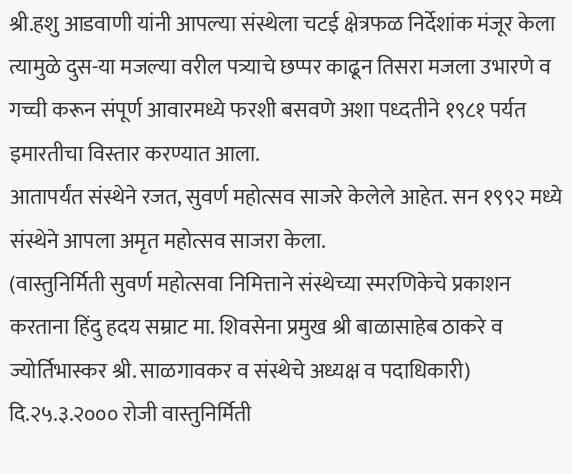श्री.हशु आडवाणी यांनी आपल्या संस्थेला चटई क्षेत्रफळ निर्देशांक मंजूर केला त्यामुळे दुस-या मजल्या वरील पत्र्याचे छप्पर काढून तिसरा मजला उभारणे व गच्ची करून संपूर्ण आवारमध्ये फरशी बसवणे अशा पध्दतीने १९८१ पर्यत इमारतीचा विस्तार करण्यात आला.
आतापर्यंत संस्थेने रजत, सुवर्ण महोत्सव साजरे केलेले आहेत. सन १९९२ मध्ये संस्थेने आपला अमृत महोत्सव साजरा केला.
(वास्तुनिर्मिती सुवर्ण महोत्सवा निमित्ताने संस्थेच्या स्मरणिकेचे प्रकाशन करताना हिंदु हदय सम्राट मा. शिवसेना प्रमुख श्री बाळासाहेब ठाकरे व ज्योर्तिभास्कर श्री. साळगावकर व संस्थेचे अध्यक्ष व पदाधिकारी)
दि.२५.३.२००० रोजी वास्तुनिर्मिती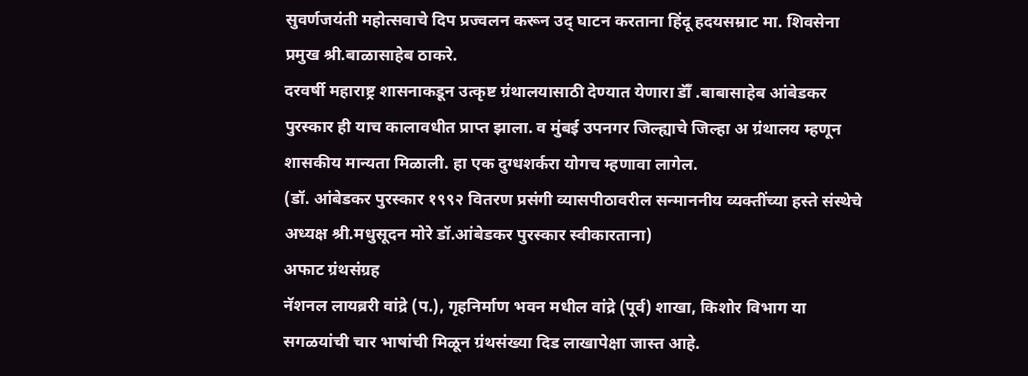सुवर्णजयंती महोत्सवाचे दिप प्रज्वलन करून उद् घाटन करताना हिंदू हदयसम्राट मा. शिवसेना प्रमुख श्री.बाळासाहेब ठाकरे.
दरवर्षी महाराष्ट्र शासनाकडून उत्कृष्ट ग्रंथालयासाठी देण्यात येणारा डॅाँ .बाबासाहेब आंबेडकर पुरस्कार ही याच कालावधीत प्राप्त झाला. व मुंबई उपनगर जिल्ह्याचे जिल्हा अ ग्रंथालय म्हणून शासकीय मान्यता मिळाली. हा एक दुग्धशर्करा योगच म्हणावा लागेल.
(डॉ. आंबेडकर पुरस्कार १९९२ वितरण प्रसंगी व्यासपीठावरील सन्माननीय व्यक्तींच्या हस्ते संस्थेचे अध्यक्ष श्री.मधुसूदन मोरे डॉ.आंबेडकर पुरस्कार स्वीकारताना)
अफाट ग्रंथसंग्रह
नॅशनल लायब्ररी वांद्रे (प.), गृहनिर्माण भवन मधील वांद्रे (पूर्व) शाखा, किशोर विभाग या सगळयांची चार भाषांची मिळून ग्रंथसंख्या दिड लाखापेक्षा जास्त आहे.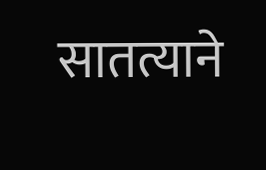सातत्याने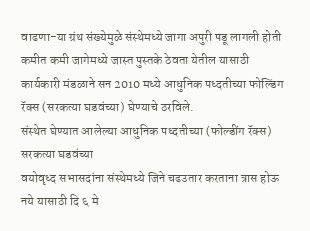वाढणा-या ग्रंथ संख्येमुळे संस्थेमध्ये जागा अपुरी पडू लागली होती कमीत कमी जागेमध्ये जास्त पुस्तके ठेवता येतील यासाठी कार्यकारी मंडळाने सन 2010 मध्ये आधुनिक पध्दतीच्या फोल्डिंग रॅक्स (सरकत्या घडवंच्या) घेण्याचे ठरविले.
संस्थेत घेण्यात आलेल्या आधुनिक पध्दतीच्या (फोल्डींग रॅक्स) सरकत्या घडवंच्या
वयोवृध्द सभासदांना संस्थेमध्ये जिने चढउतार करताना त्रास होऊ नये यासाठी दि ६ मे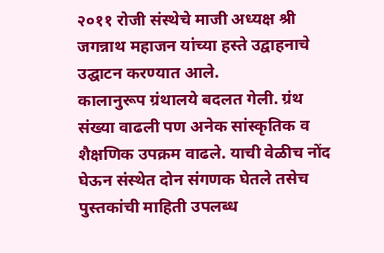२०११ रोजी संस्थेचे माजी अध्यक्ष श्री जगन्नाथ महाजन यांच्या हस्ते उद्वाहनाचे उद्घाटन करण्यात आले.
कालानुरूप ग्रंथालये बदलत गेली. ग्रंथ संख्या वाढली पण अनेक सांस्कृतिक व शैक्षणिक उपक्रम वाढले. याची वेळीच नोंद घेऊन संस्थेत दोन संगणक घेतले तसेच पुस्तकांची माहिती उपलब्ध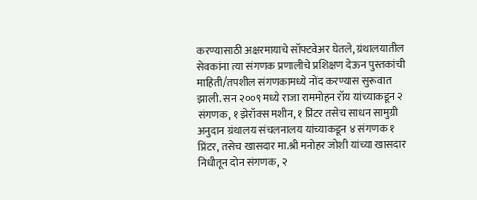करण्यासाठी अक्षरमायाचे सॉफ्टवेअर घेतले, ग्रंथालयातील सेवकांना त्या संगणक प्रणालीचे प्रशिक्षण देऊन पुस्तकांची माहिती/तपशील संगणकामध्ये नोंद करण्यास सुरूवात झाली. सन २००९ मध्ये राजा राममोहन रॉय यांच्याकडून २ संगणक, १ झेरॉक्स मशीन, १ प्रिंटर तसेच साधन सामुग्री अनुदान ग्रंथालय संचलनालय यांच्याकडून ४ संगणक १ प्रिंटर, तसेच खासदार मा.श्री मनोहर जोशी यांच्या खासदार निधीतून दोन संगणक, २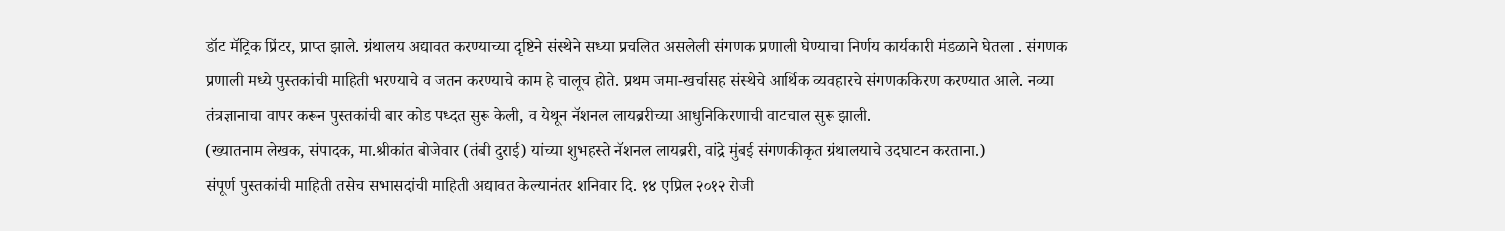डॉट मॅट्रिक प्रिंटर, प्राप्त झाले. ग्रंथालय अद्यावत करण्याच्या दृष्टिने संस्थेने सध्या प्रचलित असलेली संगणक प्रणाली घेण्याचा निर्णय कार्यकारी मंडळाने घेतला . संगणक प्रणाली मध्ये पुस्तकांची माहिती भरण्याचे व जतन करण्याचे काम हे चालूच होते. प्रथम जमा-खर्चासह संस्थेचे आर्थिक व्यवहारचे संगणककिरण करण्यात आले. नव्या तंत्रज्ञानाचा वापर करून पुस्तकांची बार कोड पध्दत सुरू केली, व येथून नॅशनल लायब्ररीच्या आधुनिकिरणाची वाटचाल सुरू झाली.
(ख्यातनाम लेखक, संपादक, मा.श्रीकांत बोजेवार (तंबी दुराई) यांच्या शुभहस्ते नॅशनल लायब्ररी, वांद्रे मुंबई संगणकीकृत ग्रंथालयाचे उदघाटन करताना.)
संपूर्ण पुस्तकांची माहिती तसेच सभासदांची माहिती अद्यावत केल्यानंतर शनिवार दि. १४ एप्रिल २०१२ रोजी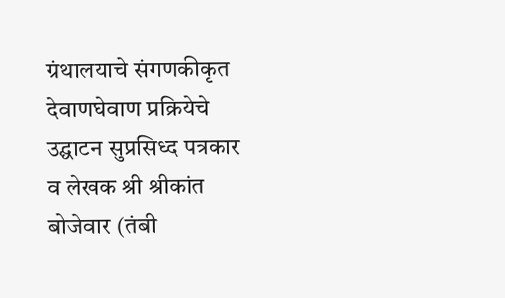ग्रंथालयाचे संगणकीकृत देवाणघेवाण प्रक्रियेचे उद्घाटन सुप्रसिध्द पत्रकार व लेखक श्री श्रीकांत बोजेवार (तंबी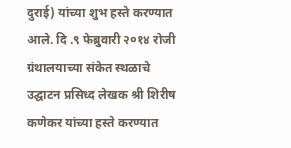दुराई) यांच्या शुभ हस्ते करण्यात आले. दि .९ फेब्रुवारी २०१४ रोजी ग्रंथालयाच्या संकेत स्थळाचे उद्घाटन प्रसिध्द लेखक श्री शिरीष कणेकर यांच्या हस्ते करण्यात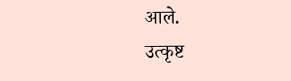आले.
उत्कृष्ट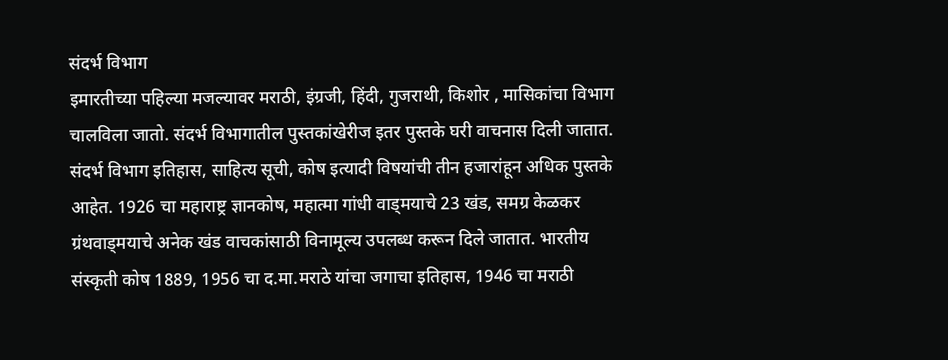संदर्भ विभाग
इमारतीच्या पहिल्या मजल्यावर मराठी, इंग्रजी, हिंदी, गुजराथी, किशोर , मासिकांचा विभाग चालविला जातो. संदर्भ विभागातील पुस्तकांखेरीज इतर पुस्तके घरी वाचनास दिली जातात. संदर्भ विभाग इतिहास, साहित्य सूची, कोष इत्यादी विषयांची तीन हजारांहून अधिक पुस्तके आहेत. 1926 चा महाराष्ट्र ज्ञानकोष, महात्मा गांधी वाड्मयाचे 23 खंड, समग्र केळकर ग्रंथवाड्मयाचे अनेक खंड वाचकांसाठी विनामूल्य उपलब्ध करून दिले जातात. भारतीय संस्कृती कोष 1889, 1956 चा द.मा.मराठे यांचा जगाचा इतिहास, 1946 चा मराठी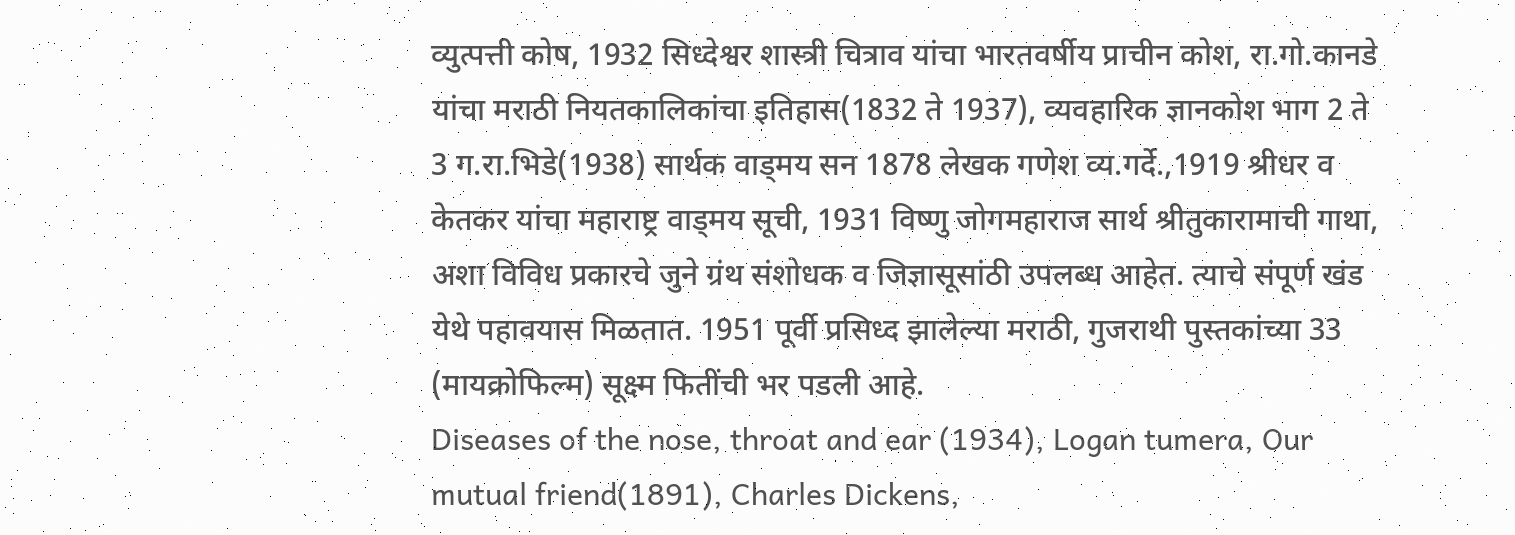व्युत्पत्ती कोष, 1932 सिध्देश्वर शास्त्री चित्राव यांचा भारतवर्षीय प्राचीन कोश, रा.गो.कानडे यांचा मराठी नियतकालिकांचा इतिहास(1832 ते 1937), व्यवहारिक ज्ञानकोश भाग 2 ते 3 ग.रा.भिडे(1938) सार्थक वाड्मय सन 1878 लेखक गणेश व्य.गर्दे.,1919 श्रीधर व केतकर यांचा महाराष्ट्र वाड्मय सूची, 1931 विष्णु जोगमहाराज सार्थ श्रीतुकारामाची गाथा, अशा विविध प्रकारचे जुने ग्रंथ संशोधक व जिज्ञासूसांठी उपलब्ध आहेत. त्याचे संपूर्ण खंड येथे पहावयास मिळतात. 1951 पूर्वी प्रसिध्द झालेल्या मराठी, गुजराथी पुस्तकांच्या 33 (मायक्रोफिल्म) सूक्ष्म फितींची भर पडली आहे.
Diseases of the nose, throat and ear (1934), Logan tumera, Our mutual friend(1891), Charles Dickens,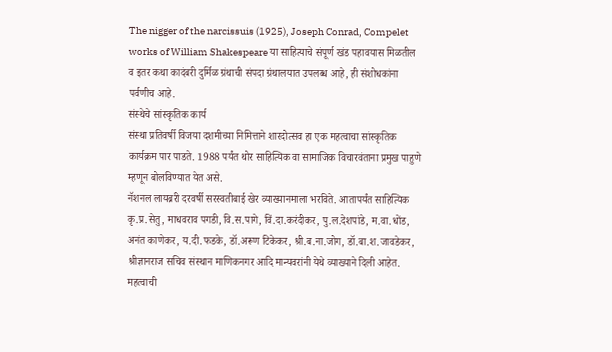The nigger of the narcissuis (1925), Joseph Conrad, Compelet works of William Shakespeare या साहित्याचे संपूर्ण खंड पहावयास मिळतील व इतर कथा कादंबरी दुर्मिळ ग्रंथाची संपदा ग्रंथालयात उपलब्ध आहे, ही संशोधकांना पर्वणीच आहे.
संस्थेचे सांस्कृतिक कार्य
संस्था प्रतिवर्षी विजया दशमीच्या निमित्ताने शारदोत्सव हा एक महत्वाचा सांस्कृतिक कार्यक्रम पार पाडते. 1988 पर्यंत थोर साहित्यिक वा सामाजिक विचारवंताना प्रमुख पाहुणे म्हणून बोलविण्यात येत असे.
नॅशनल लायब्ररी दरवर्षी सरस्वतीबाई खेर व्याख्यानमाला भरविते. आतापर्यंत साहित्यिक कृ.प्र.सेतु, माधवराव पगडी, वि.स.पागे, विं.दा.करंदीकर, पु.ल.देशपांडे, म.वा.धोंड, अनंत काणेकर, य.दी.फडके, डॉ.अरूण टिकेकर, श्री.ब.ना.जोग, डॉ.बा.श.जावडेकर, श्रीज्ञानराज सचिव संस्थान माणिकनगर आदि मान्यवरांनी येथे व्याख्याने दिली आहेत.
महत्वाची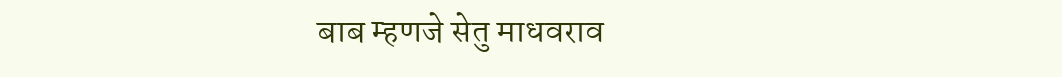बाब म्हणजे सेतु माधवराव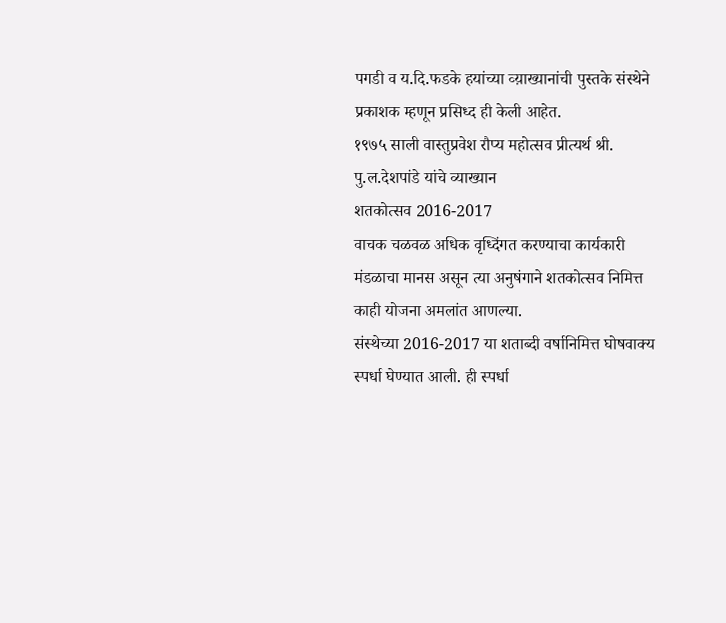पगडी व य.दि.फडके हयांच्या व्य़ाख्यानांची पुस्तके संस्थेने प्रकाशक म्हणून प्रसिध्द ही केली आहेत.
१९७५ साली वास्तुप्रवेश रौप्य महोत्सव प्रीत्यर्थ श्री. पु.ल.देशपांडे यांचे व्याख्यान
शतकोत्सव 2016-2017
वाचक चळवळ अधिक वृध्दिंगत करण्याचा कार्यकारी मंडळाचा मानस असून त्या अनुषंगाने शतकोत्सव निमित्त काही योजना अमलांत आणल्या.
संस्थेच्या 2016-2017 या शताब्दी वर्षानिमित्त घोषवाक्य स्पर्धा घेण्यात आली. ही स्पर्धा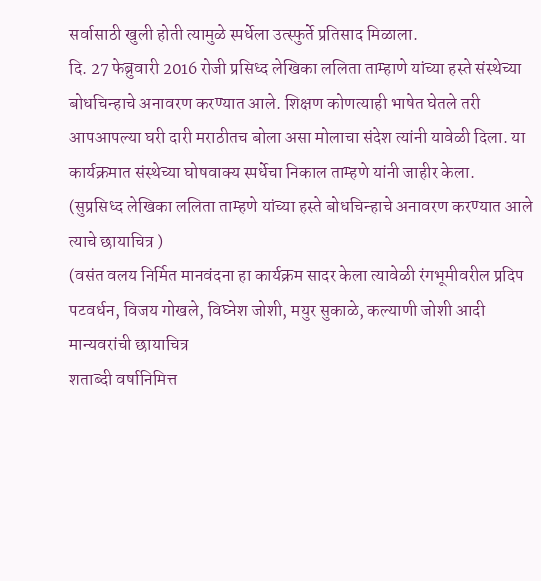सर्वासाठी खुली होती त्यामुळे स्पर्धेला उत्स्फुर्ते प्रतिसाद मिळाला.
दि. 27 फेब्रुवारी 2016 रोजी प्रसिध्द लेखिका ललिता ताम्हाणे यांच्या हस्ते संस्थेच्या बोधचिन्हाचे अनावरण करण्यात आले. शिक्षण कोणत्याही भाषेत घेतले तरी आपआपल्या घरी दारी मराठीतच बोला असा मोलाचा संदेश त्यांनी यावेळी दिला. या कार्यक्रमात संस्थेच्या घोषवाक्य स्पर्धेचा निकाल ताम्हणे यांनी जाहीर केला.
(सुप्रसिध्द लेखिका ललिता ताम्हणे यांच्या हस्ते बोधचिन्हाचे अनावरण करण्यात आले त्याचे छायाचित्र )
(वसंत वलय निर्मित मानवंदना हा कार्यक्रम सादर केला त्यावेळी रंगभूमीवरील प्रदिप पटवर्धन, विजय गोखले, विघ्नेश जोशी, मयुर सुकाळे, कल्याणी जोशी आदी मान्यवरांची छायाचित्र
शताब्दी वर्षानिमित्त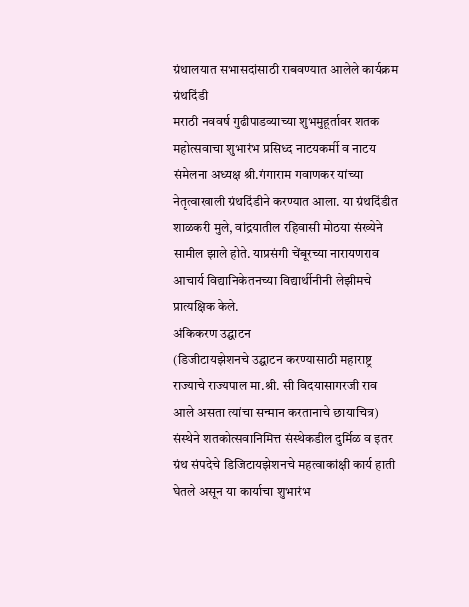ग्रंथालयात सभासदांसाठी राबवण्यात आलेले कार्यक्रम
ग्रंथदिंडी
मराठी नववर्ष गुढीपाडव्याच्या शुभमुहूर्तावर शतक महोत्सवाचा शुभारंभ प्रसिध्द नाटयकर्मी व नाटय संमेलना अध्यक्ष श्री.गंगाराम गवाणकर यांच्या नेतृत्वाखाली ग्रंथदिंडीने करण्यात आला. या ग्रंथदिंडीत शाळकरी मुले, वांद्रयातील रहिवासी मोठया संख्येने सामील झाले होते. याप्रसंगी चेंबूरच्या नारायणराव आचार्य विद्यानिकेतनच्या विद्यार्थीनीनी लेझीमचे प्रात्यक्षिक केले.
अंकिकरण उद्घाटन
(डिजीटायझेशनचे उद्घाटन करण्यासाठी महाराष्ट्र राज्याचे राज्यपाल मा.श्री. सी विदयासागरजी राव आले असता त्यांचा सन्मान करतानाचे छायाचित्र)
संस्थेने शतकोत्सवानिमित्त संस्थेकडील दुर्मिळ व इतर ग्रंथ संपदेचे डिजिटायझेशनचे महत्वाकांक्षी कार्य हाती घेतले असून या कार्याचा शुभारंभ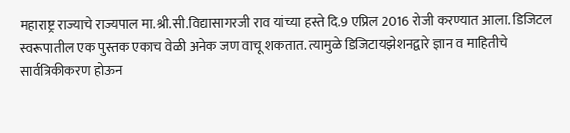महाराष्ट्र राज्याचे राज्यपाल मा.श्री.सी.विद्यासागरजी राव यांच्या हस्ते दि.9 एप्रिल 2016 रोजी करण्यात आला. डिजिटल स्वरूपातील एक पुस्तक एकाच वेळी अनेक जण वाचू शकतात. त्यामुळे डिजिटायझेशनद्वारे ज्ञान व माहितीचे सार्वत्रिकीकरण होऊन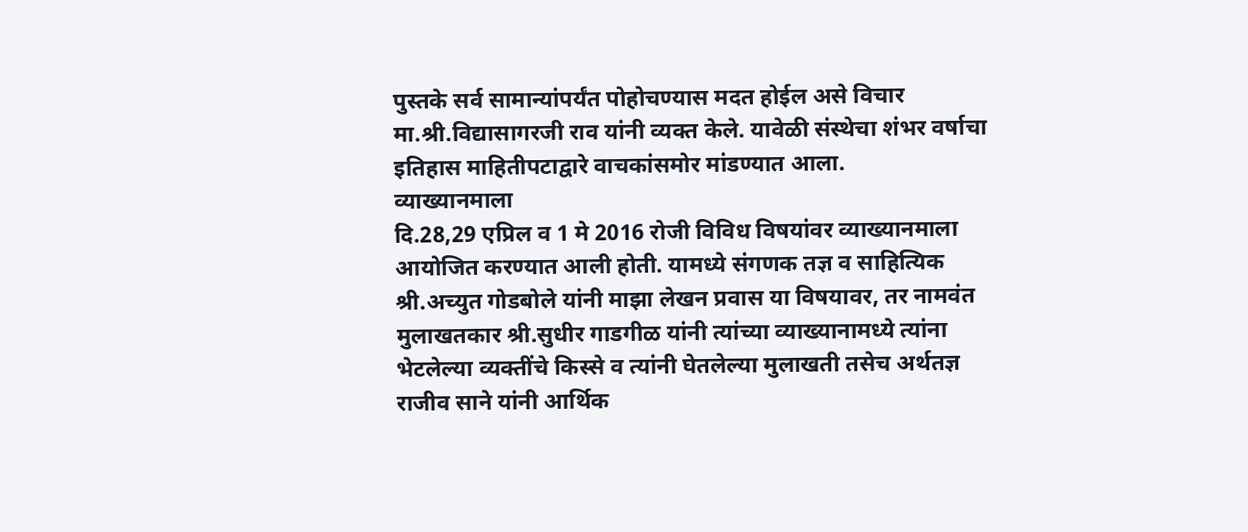पुस्तके सर्व सामान्यांपर्यंत पोहोचण्यास मदत होईल असे विचार मा.श्री.विद्यासागरजी राव यांनी व्यक्त केले. यावेळी संस्थेचा शंभर वर्षाचा इतिहास माहितीपटाद्वारे वाचकांसमोर मांडण्यात आला.
व्याख्यानमाला
दि.28,29 एप्रिल व 1 मे 2016 रोजी विविध विषयांवर व्याख्यानमाला आयोजित करण्यात आली होती. यामध्ये संगणक तज्ञ व साहित्यिक श्री.अच्युत गोडबोले यांनी माझा लेखन प्रवास या विषयावर, तर नामवंत मुलाखतकार श्री.सुधीर गाडगीळ यांनी त्यांच्या व्याख्यानामध्ये त्यांना भेटलेल्या व्यक्तींचे किस्से व त्यांनी घेतलेल्या मुलाखती तसेच अर्थतज्ञ राजीव साने यांनी आर्थिक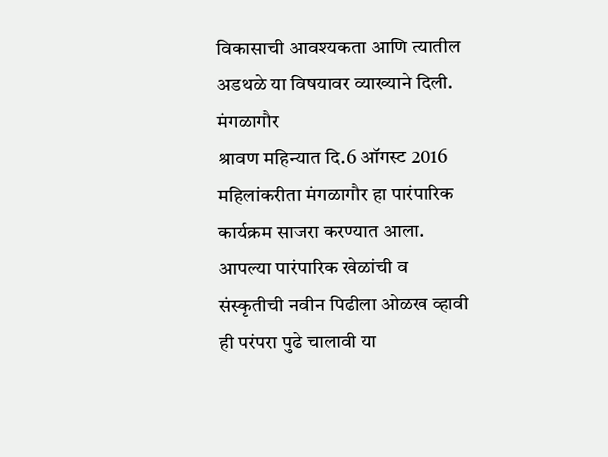विकासाची आवश्यकता आणि त्यातील अडथळे या विषयावर व्याख्याने दिली.
मंगळागौर
श्रावण महिन्यात दि.6 ऑगस्ट 2016 महिलांकरीता मंगळागौर हा पारंपारिक कार्यक्रम साजरा करण्यात आला. आपल्या पारंपारिक खेळांची व संस्कृतीची नवीन पिढीला ओळख व्हावी ही परंपरा पुढे चालावी या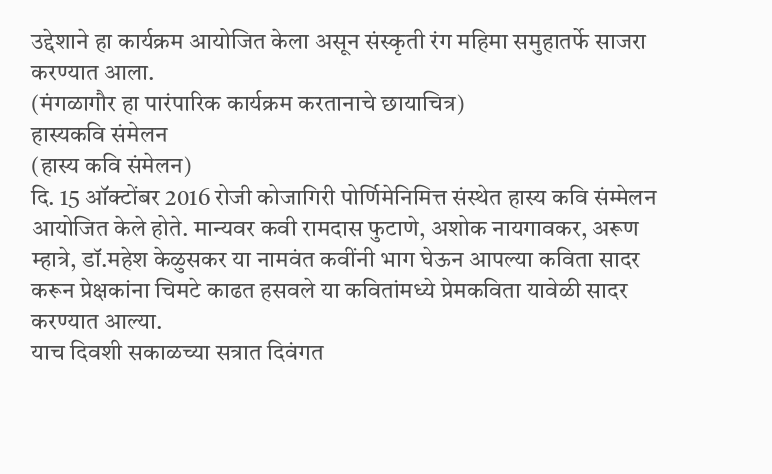उद्देशाने हा कार्यक्रम आयोजित केला असून संस्कृती रंग महिमा समुहातर्फे साजरा करण्यात आला.
(मंगळागौर हा पारंपारिक कार्यक्रम करतानाचे छायाचित्र)
हास्यकवि संमेलन
(हास्य कवि संमेलन)
दि. 15 ऑक्टोंबर 2016 रोजी कोजागिरी पोर्णिमेनिमित्त संस्थेत हास्य कवि संम्मेलन आयोजित केले होते. मान्यवर कवी रामदास फुटाणे, अशोक नायगावकर, अरूण म्हात्रे, डॉ.महेश केळुसकर या नामवंत कवींनी भाग घेऊन आपल्या कविता सादर करून प्रेक्षकांना चिमटे काढत हसवले या कवितांमध्ये प्रेमकविता यावेळी सादर करण्यात आल्या.
याच दिवशी सकाळच्या सत्रात दिवंगत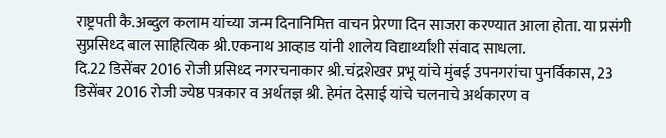राष्ट्रपती कै.अब्दुल कलाम यांच्या जन्म दिनानिमित्त वाचन प्रेरणा दिन साजरा करण्यात आला होता. या प्रसंगी सुप्रसिध्द बाल साहित्यिक श्री.एकनाथ आव्हाड यांनी शालेय विद्यार्थ्यांशी संवाद साधला.
दि.22 डिसेंबर 2016 रोजी प्रसिध्द नगरचनाकार श्री.चंद्रशेखर प्रभू यांचे मुंबई उपनगरांचा पुनर्विकास, 23 डिसेंबर 2016 रोजी ज्येष्ठ पत्रकार व अर्थतज्ञ श्री. हेमंत देसाई यांचे चलनाचे अर्थकारण व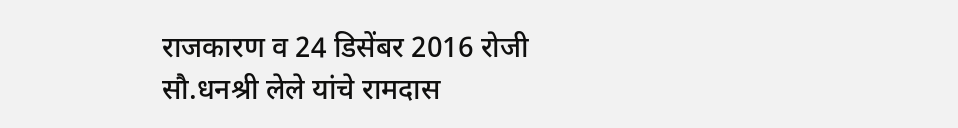राजकारण व 24 डिसेंबर 2016 रोजी सौ.धनश्री लेले यांचे रामदास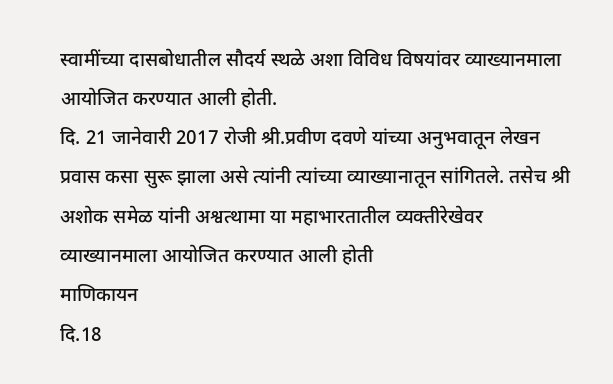स्वामींच्या दासबोधातील सौदर्य स्थळे अशा विविध विषयांवर व्याख्यानमाला आयोजित करण्यात आली होती.
दि. 21 जानेवारी 2017 रोजी श्री.प्रवीण दवणे यांच्या अनुभवातून लेखन प्रवास कसा सुरू झाला असे त्यांनी त्यांच्या व्याख्यानातून सांगितले. तसेच श्री अशोक समेळ यांनी अश्वत्थामा या महाभारतातील व्यक्तीरेखेवर व्याख्यानमाला आयोजित करण्यात आली होती
माणिकायन
दि.18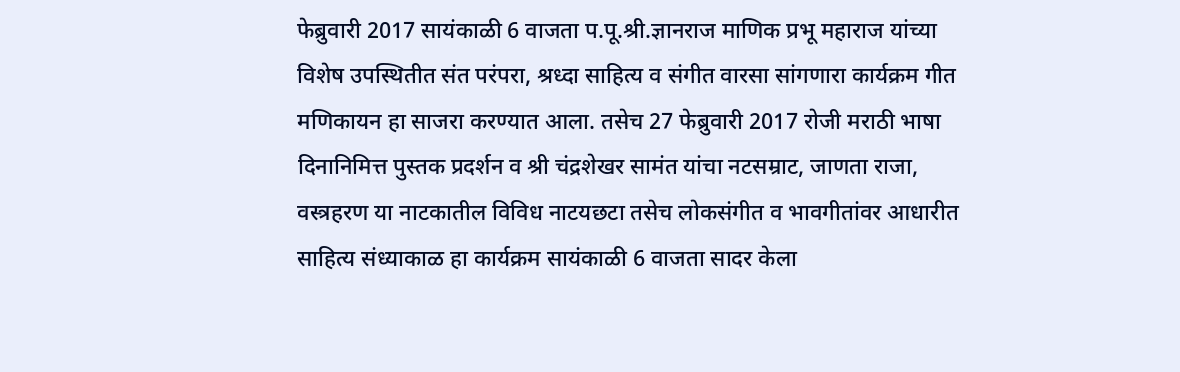फेब्रुवारी 2017 सायंकाळी 6 वाजता प.पू.श्री.ज्ञानराज माणिक प्रभू महाराज यांच्या विशेष उपस्थितीत संत परंपरा, श्रध्दा साहित्य व संगीत वारसा सांगणारा कार्यक्रम गीत मणिकायन हा साजरा करण्यात आला. तसेच 27 फेब्रुवारी 2017 रोजी मराठी भाषा दिनानिमित्त पुस्तक प्रदर्शन व श्री चंद्रशेखर सामंत यांचा नटसम्राट, जाणता राजा, वस्त्रहरण या नाटकातील विविध नाटयछटा तसेच लोकसंगीत व भावगीतांवर आधारीत साहित्य संध्याकाळ हा कार्यक्रम सायंकाळी 6 वाजता सादर केला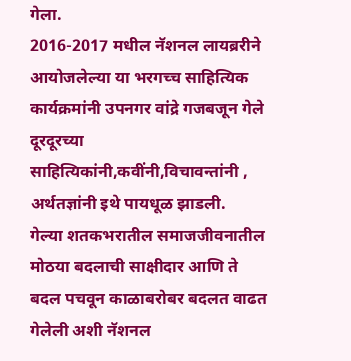गेला.
2016-2017 मधील नॅशनल लायब्ररीने आयोजलेल्या या भरगच्च साहित्यिक कार्यक्रमांनी उपनगर वांद्रे गजबजून गेले दूरदूरच्या साहित्यिकांनी,कवींनी,विचावन्तांनी , अर्थतज्ञांनी इथे पायधूळ झाडली.
गेल्या शतकभरातील समाजजीवनातील मोठया बदलाची साक्षीदार आणि ते बदल पचवून काळाबरोबर बदलत वाढत गेलेली अशी नॅशनल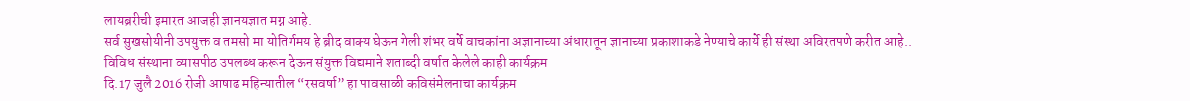लायब्ररीची इमारत आजही ज्ञानयज्ञात मग्न आहे.
सर्व सुखसोयीनी उपयुक्त व तमसो मा योतिर्गमय हे ब्रीद वाक्य घेऊन गेली शंभर वर्षे वाचकांना अज्ञानाच्या अंधारातून ज्ञानाच्या प्रकाशाकडे नेण्याचे कार्ये ही संस्था अविरतपणे करीत आहे..
विविध संस्थाना व्यासपीठ उपलब्ध करून देऊन संयुक्त विद्यमाने शताब्दी वर्षात केलेले काही कार्यक्रम
दि.17 जुलै 2016 रोजी आषाढ महिन्यातील “रसवर्षा” हा पावसाळी कविसंमेलनाचा कार्यक्रम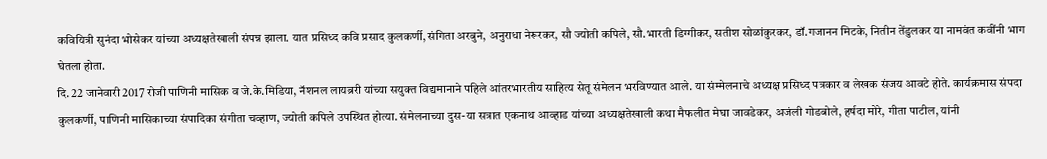कवियित्री सुनंदा भोसेकर यांच्या अध्यक्षतेखाली संपन्न झाला. यात प्रसिध्द कवि प्रसाद कुलकर्णी, संगिता अरबुने, अनुराधा नेरूरकर, सौ ज्योती कपिले, सौ.भारती डिग्गीकर, सतीश सोळांकुरकर, डॉ.गजानन मिटके, नितीन तेंडुलकर या नामवंत कवींनी भाग घेतला होता.
दि. 22 जानेवारी 2017 रोजी पाणिनी मासिक व जे.के.मिडिया, नॅशनल लायब्ररी यांच्या सयुक्त विद्यमानाने पहिले आंतरभारतीय साहित्य सेतू संमेलन भरविण्यात आले. या संम्मेलनाचे अध्यक्ष प्रसिध्द पत्रकार व लेखक संजय आवटे होते. कार्यक्रमास संपदा कुलकर्णी, पाणिनी मासिकाच्या संपादिका संगीता चव्हाण, ज्योती कपिले उपस्थित होत्या. संमेलनाच्या दुस-या सत्रात एकनाथ आव्हाड यांच्या अध्यक्षतेखाली कथा मैफलीत मेघा जावडेकर, अजंली गोडबोले, हर्षदा मोरे, गीता पाटील, यांनी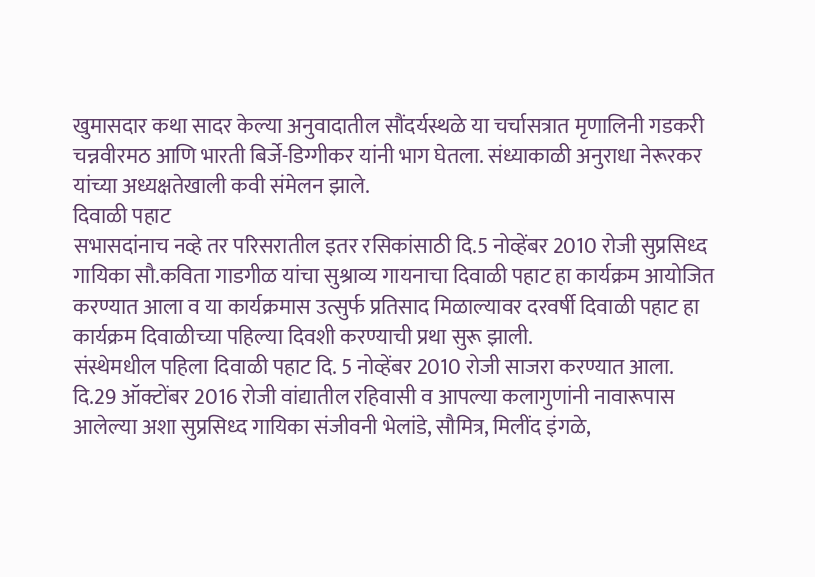खुमासदार कथा सादर केल्या अनुवादातील सौंदर्यस्थळे या चर्चासत्रात मृणालिनी गडकरी चन्नवीरमठ आणि भारती बिर्जे-डिग्गीकर यांनी भाग घेतला. संध्याकाळी अनुराधा नेरूरकर यांच्या अध्यक्षतेखाली कवी संमेलन झाले.
दिवाळी पहाट
सभासदांनाच नव्हे तर परिसरातील इतर रसिकांसाठी दि.5 नोव्हेंबर 2010 रोजी सुप्रसिध्द गायिका सौ.कविता गाडगीळ यांचा सुश्राव्य गायनाचा दिवाळी पहाट हा कार्यक्रम आयोजित करण्यात आला व या कार्यक्रमास उत्सुर्फ प्रतिसाद मिळाल्यावर दरवर्षी दिवाळी पहाट हा कार्यक्रम दिवाळीच्या पहिल्या दिवशी करण्याची प्रथा सुरू झाली.
संस्थेमधील पहिला दिवाळी पहाट दि. 5 नोव्हेंबर 2010 रोजी साजरा करण्यात आला.
दि.29 ऑक्टोंबर 2016 रोजी वांद्यातील रहिवासी व आपल्या कलागुणांनी नावारूपास आलेल्या अशा सुप्रसिध्द गायिका संजीवनी भेलांडे, सौमित्र, मिलींद इंगळे,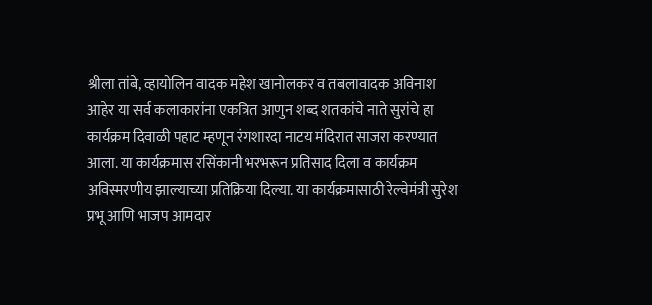श्रीला तांबे, व्हायोलिन वादक महेश खानोलकर व तबलावादक अविनाश आहेर या सर्व कलाकारांना एकत्रित आणुन शब्द शतकांचे नाते सुरांचे हा कार्यक्रम दिवाळी पहाट म्हणून रंगशारदा नाटय मंदिरात साजरा करण्यात आला. या कार्यक्रमास रसिंकानी भरभरून प्रतिसाद दिला व कार्यक्रम अविस्मरणीय झाल्याच्या प्रतिक्रिया दिल्या. या कार्यक्रमासाठी रेल्वेमंत्री सुरेश प्रभू आणि भाजप आमदार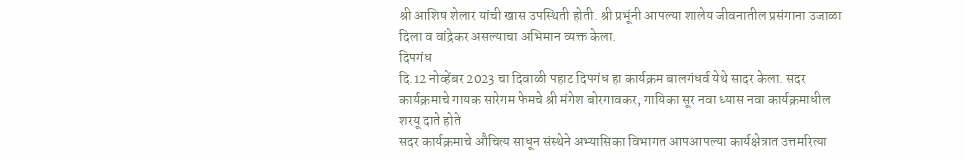श्री आशिष शेलार यांची खास उपस्थिती होती. श्री प्रभूंनी आपल्या शालेय जीवनातील प्रसंगाना उजाळा दिला व वांद्रेकर असल्याचा अभिमान व्यक्त केला.
दिपगंध
दि.12 नोव्हेंबर 2023 चा दिवाळी पहाट दिपगंध हा कार्यक्रम बालगंधर्व येथे सादर केला. सदर कार्यक्रमाचे गायक सारेगम फेमचे श्री मंगेश बोरगावकर, गायिका सूर नवा ध्यास नवा कार्यक्रमाधील शरयू दाते होते
सदर कार्यक्रमाचे औचित्य साधून संस्थेने अभ्यासिका विभागत आपआपल्या कार्यक्षेत्रात उत्तमरित्या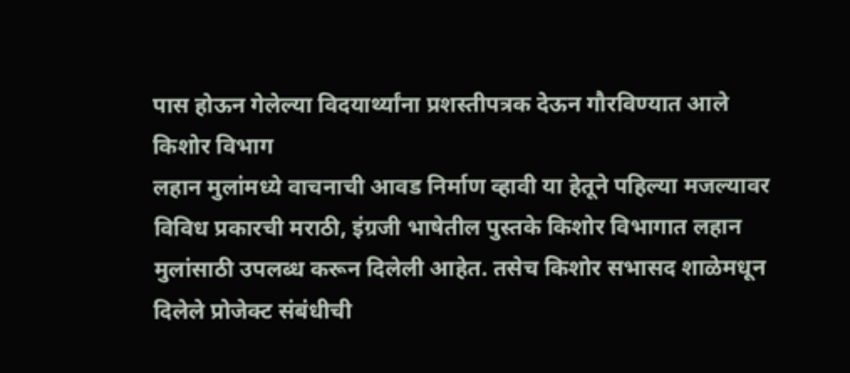पास होऊन गेलेल्या विदयार्थ्यांना प्रशस्तीपत्रक देऊन गौरविण्यात आले
किशोर विभाग
लहान मुलांमध्ये वाचनाची आवड निर्माण व्हावी या हेतूने पहिल्या मजल्यावर विविध प्रकारची मराठी, इंग्रजी भाषेतील पुस्तके किशोर विभागात लहान मुलांसाठी उपलब्ध करून दिलेली आहेत. तसेच किशोर सभासद शाळेमधून दिलेले प्रोजेक्ट संबंधीची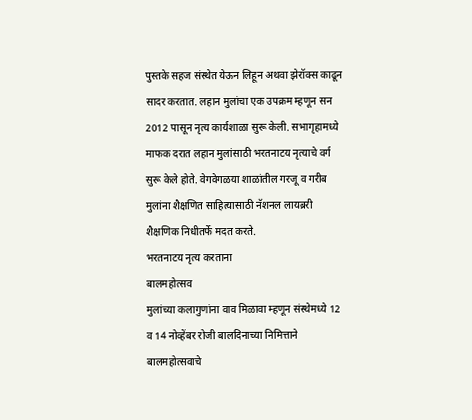पुस्तके सहज संस्थेत येऊन लिहून अथवा झेरॉक्स काढून सादर करतात. लहान मुलांचा एक उपक्रम म्हणून सन 2012 पासून नृत्य कार्यशाळा सुरू केली. सभागृहामध्ये माफक दरात लहान मुलांसाठी भरतनाटय नृत्याचे वर्ग सुरू केले होते. वेगवेगळया शाळांतील गरजू व गरीब मुलांना शैक्षणित साहित्यासाठी नॅशनल लायब्ररी शैक्षणिक निधीतर्फे मदत करते.
भरतनाटय नृत्य करताना
बालमहोत्सव
मुलांच्या कलागुणांना वाव मिळावा म्हणून संस्थेमध्ये 12 व 14 नोव्हेंबर रोजी बालदिनाच्या निमित्ताने बालमहोत्सवाचे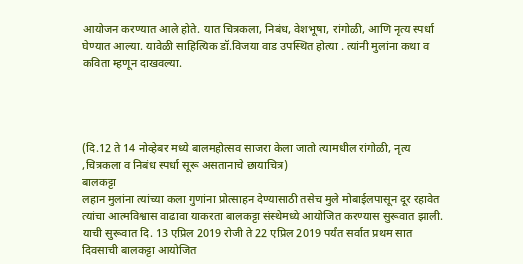आयोजन करण्यात आले होते. यात चित्रकला, निबंध, वेशभूषा, रांगोळी, आणि नृत्य स्पर्धा घेण्यात आल्या. यावेळी साहित्यिक डॉ.विजया वाड उपस्थित होत्या . त्यांनी मुलांना कथा व कविता म्हणून दाखवल्या.




(दि.12 ते 14 नोव्हेबर मध्ये बालमहोत्सव साजरा केला जातो त्यामधील रांगोळी, नृत्य ,चित्रकला व निबंध स्पर्धा सूरू असतानाचे छायाचित्र)
बालकट्टा
लहान मुलांना त्यांच्या कला गुणांना प्रोत्साहन देण्यासाठी तसेच मुले मोबाईलपासून दूर रहावेत त्यांचा आत्मविश्वास वाढावा याकरता बालकट्टा संस्थेमध्ये आयोजित करण्यास सुरूवात झाली. याची सुरूवात दि. 13 एप्रिल 2019 रोजी ते 22 एप्रिल 2019 पर्यंत सर्वात प्रथम सात दिवसाची बालकट्टा आयोजित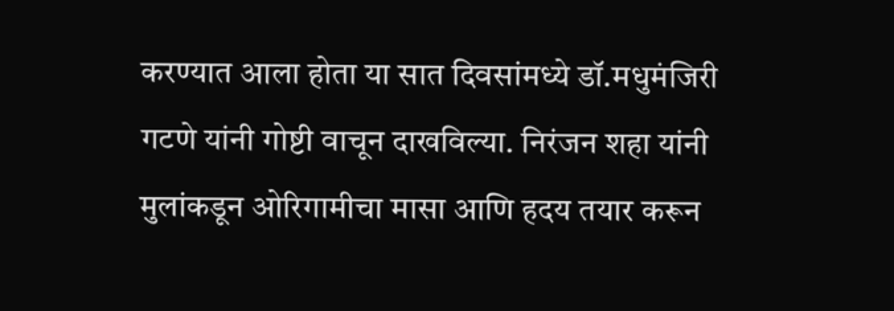करण्यात आला होता या सात दिवसांमध्ये डॉ.मधुमंजिरी गटणे यांनी गोष्टी वाचून दाखविल्या. निरंजन शहा यांनी मुलांकडून ओरिगामीचा मासा आणि हदय तयार करून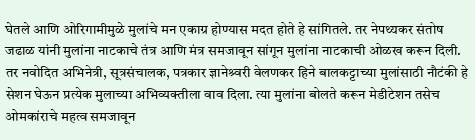घेतले आणि ओरिगामीमुळे मुलांचे मन एकाग्र होण्यास मदत होते हे सांगितले. तर नेपथ्यकर संतोष जढाळ यांनी मुलांना नाटकाचे तंत्र आणि मंत्र समजावून सांगून मुलांना नाटकाची ओळख करून दिली. तर नवोदित अभिनेत्री, सूत्रसंचालक, पत्रकार ज्ञानेश्र्वरी वेलणकर हिने बालकट्टाच्या मुलांसाठी नौटंकी हे सेशन घेऊन प्रत्येक मुलाच्या अभिव्यक्तीला वाव दिला. त्या मुलांना बोलते करून मेडीटेशन तसेच ओमकांराचे महत्व समजावून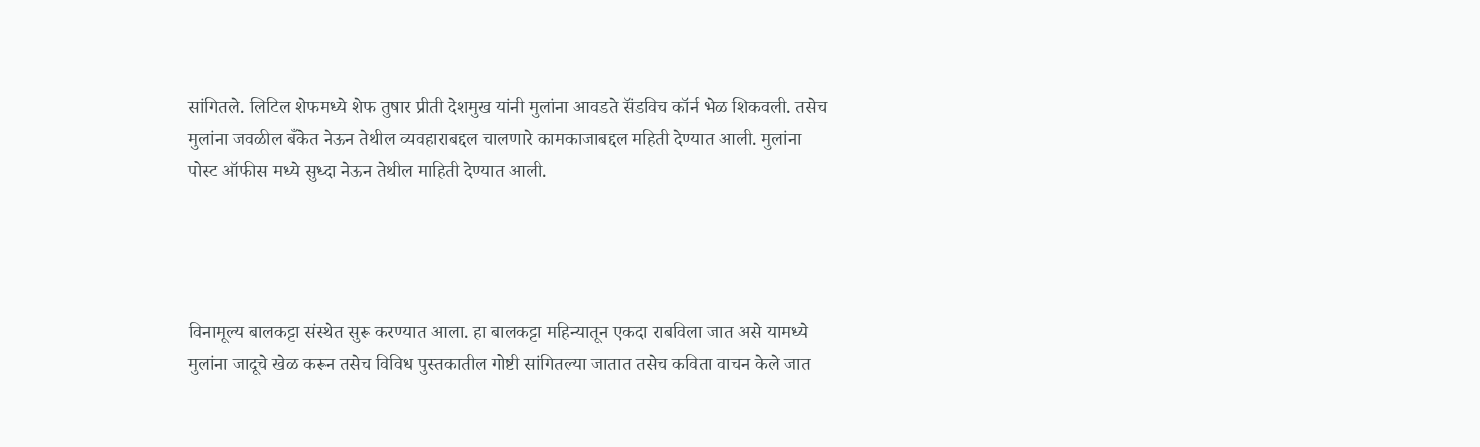सांगितले. लिटिल शेफमध्ये शेफ तुषार प्रीती देशमुख यांनी मुलांना आवडते सॅंडविच कॉर्न भेळ शिकवली. तसेच मुलांना जवळील बँकेत नेऊन तेथील व्यवहाराबद्दल चालणारे कामकाजाबद्दल महिती देण्यात आली. मुलांना पोस्ट ऑफीस मध्ये सुध्दा नेऊन तेथील माहिती देण्यात आली.




विनामूल्य बालकट्टा संस्थेत सुरू करण्यात आला. हा बालकट्टा महिन्यातून एकदा राबविला जात असे यामध्ये मुलांना जादूचे खेळ करून तसेच विविध पुस्तकातील गोष्टी सांगितल्या जातात तसेच कविता वाचन केले जात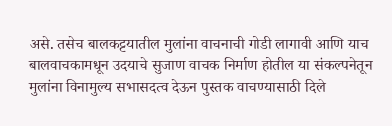असे. तसेच बालकट्टयातील मुलांना वाचनाची गोडी लागावी आणि याच बालवाचकामधून उदयाचे सुजाण वाचक निर्माण होतील या संकल्पनेतून मुलांना विनामुल्य सभासदत्व देऊन पुस्तक वाचण्यासाठी दिले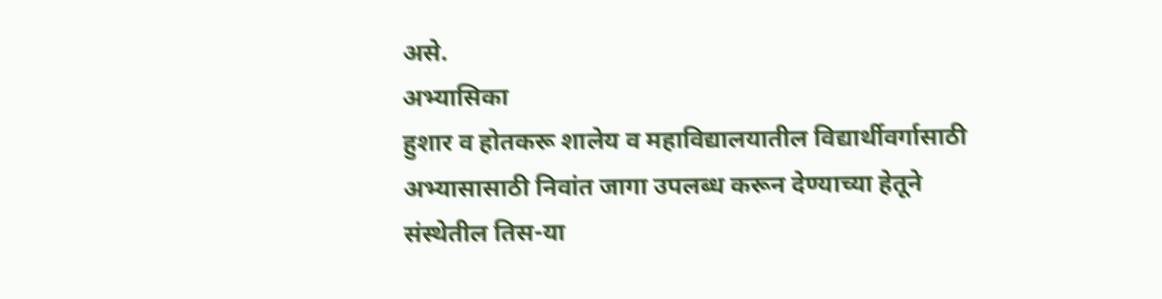असे.
अभ्यासिका
हुशार व होतकरू शालेय व महाविद्यालयातील विद्यार्थीवर्गासाठी अभ्यासासाठी निवांत जागा उपलब्ध करून देण्याच्या हेतूने संस्थेतील तिस-या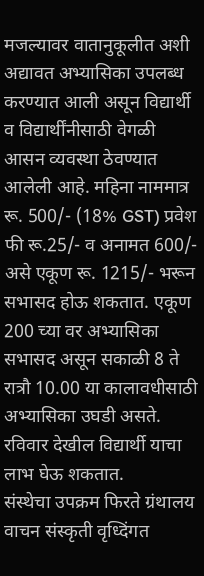मजल्यावर वातानुकूलीत अशी अद्यावत अभ्यासिका उपलब्ध करण्यात आली असून विद्यार्थी व विद्यार्थींनीसाठी वेगळी आसन व्यवस्था ठेवण्यात आलेली आहे. महिना नाममात्र रू. 500/- (18% GST) प्रवेश फी रू.25/- व अनामत 600/- असे एकूण रू. 1215/- भरून सभासद होऊ शकतात. एकूण 200 च्या वर अभ्यासिका सभासद असून सकाळी 8 ते रात्रौ 10.00 या कालावधीसाठी अभ्यासिका उघडी असते. रविवार देखील विद्यार्थी याचा लाभ घेऊ शकतात.
संस्थेचा उपक्रम फिरते ग्रंथालय
वाचन संस्कृती वृध्दिंगत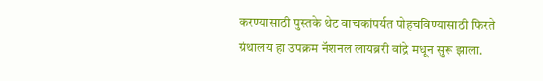करण्यासाठी पुस्तके थेट वाचकांपर्यत पोहचविण्यासाठी फिरते ग्रंथालय हा उपक्रम नॅशनल लायब्ररी वांद्रे मधून सुरू झाला.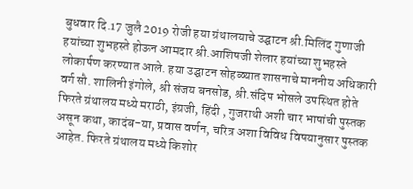बुधवार दि.17 जुलै 2019 रोजी हया ग्रंथालयाचे उद्घाटन श्री.मिलिंद गुणाजी हयांच्या शुभहस्ते होऊन आमदार श्री.आशिषजी शेलार हयांच्या शुभहस्ते लोकार्पण करण्यात आले. हया उद्घाटन सोहळ्यात शासनाचे माननीय अधिकारी वर्ग सौ. शालिनी इंगोले, श्री संजय बनसोड, श्री.संदिप भोसले उपस्थित होते
फिरते ग्रंथालय मध्ये मराठी, इंग्रजी, हिंदी , गुजराथी अशी चार भाषांची पुस्तक असून कथा, कादंब-या, प्रवास वर्णन, चरित्र अशा विविध विषयानुसार पुस्तक आहेत. फिरते ग्रंथालय मध्ये किशोर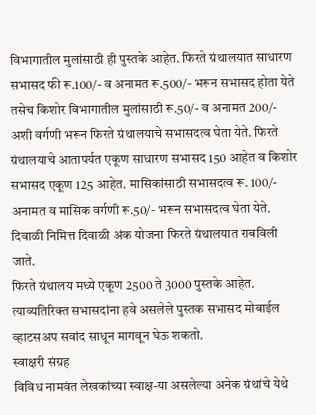विभागातील मुलांसाठी ही पुस्तके आहेत. फिरते ग्रंथालयात साधारण सभासद फी रू.100/- व अनामत रू.500/- भरून सभासद होता येते तसेच किशोर विभागातील मुलांसाठी रू.50/- व अनामत 200/- अशी वर्गणी भरून फिरते ग्रंथालयाचे सभासदत्व घेता येते. फिरते ग्रंथालयाचे आतापर्यत एकूण साधारण सभासद 150 आहेत व किशोर सभासद एकूण 125 आहेत. मासिकांसाठी सभासदत्व रू. 100/- अनामत व मासिक वर्गणी रू.50/- भरून सभासदत्व घेता येते. दिवाळी निमित्त दिवाळी अंक योजना फिरते ग्रंथालयात राबविली जाते.
फिरते ग्रंथालय मध्ये एकूण 2500 ते 3000 पुस्तके आहेत. त्याव्यतिरिक्त सभासदांना हवे असलेले पुस्तक सभासद मोबाईल व्हाटसअप सवांद साधून मागवून घेऊ शकतो.
स्वाक्षरी संग्रह
विविध नामवंत लेखकांच्या स्वाक्ष-या असलेल्या अनेक ग्रंथांचे येथे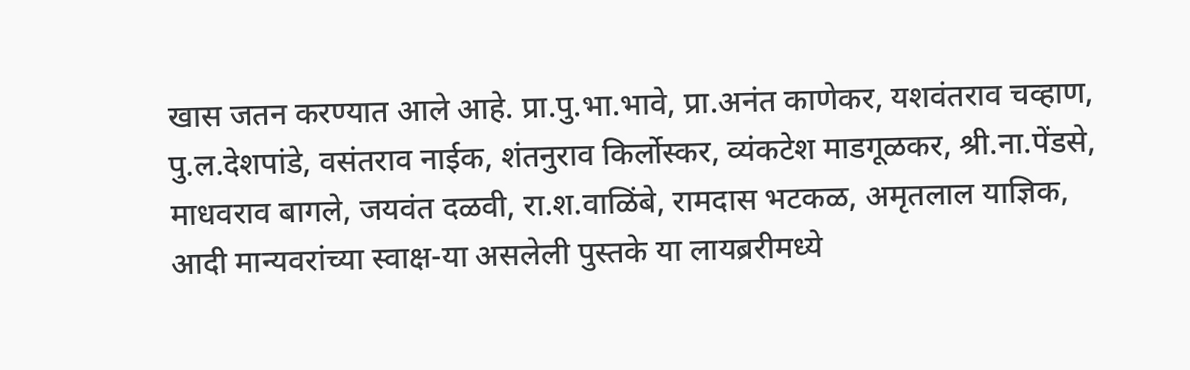खास जतन करण्यात आले आहे. प्रा.पु.भा.भावे, प्रा.अनंत काणेकर, यशवंतराव चव्हाण, पु.ल.देशपांडे, वसंतराव नाईक, शंतनुराव किर्लोस्कर, व्यंकटेश माडगूळकर, श्री.ना.पेंडसे, माधवराव बागले, जयवंत दळवी, रा.श.वाळिंबे, रामदास भटकळ, अमृतलाल याज्ञिक, आदी मान्यवरांच्या स्वाक्ष-या असलेली पुस्तके या लायब्ररीमध्ये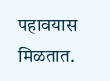पहावयास मिळतात.